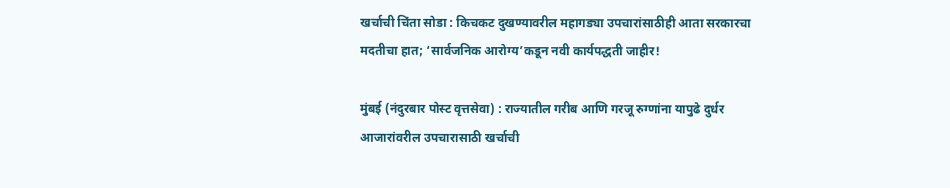खर्चाची चिंता सोडा : किचकट दुखण्यावरील महागड्या उपचारांसाठीही आता सरकारचा मदतीचा हात; ‘सार्वजनिक आरोग्य’कडून नवी कार्यपद्धती जाहीर!

मुंबई (नंदुरबार पोस्ट वृत्तसेवा) : राज्यातील गरीब आणि गरजू रुग्णांना यापुढे दुर्धर आजारांवरील उपचारासाठी खर्चाची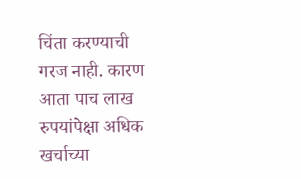चिंता करण्याची गरज नाही. कारण आता पाच लाख रुपयांपेक्षा अधिक खर्चाच्या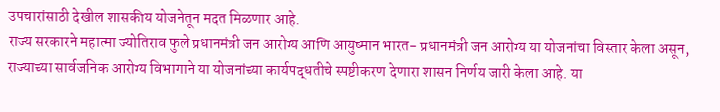उपचारांसाठी देखील शासकीय योजनेतून मदत मिळणार आहे.
राज्य सरकारने महात्मा ज्योतिराव फुले प्रधानमंत्री जन आरोग्य आणि आयुष्मान भारत- प्रधानमंत्री जन आरोग्य या योजनांचा विस्तार केला असून, राज्याच्या सार्वजनिक आरोग्य विभागाने या योजनांच्या कार्यपद्धतीचे स्पष्टीकरण देणारा शासन निर्णय जारी केला आहे. या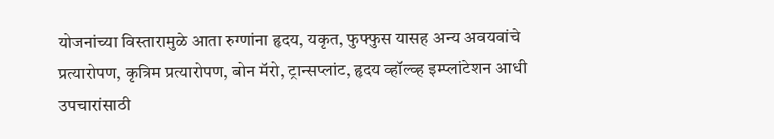योजनांच्या विस्तारामुळे आता रुग्णांना हृदय, यकृत, फुफ्फुस यासह अन्य अवयवांचे प्रत्यारोपण, कृत्रिम प्रत्यारोपण, बोन मॅरो, ट्रान्सप्लांट, हृदय व्हॉल्व्ह इम्प्लांटेशन आधी उपचारांसाठी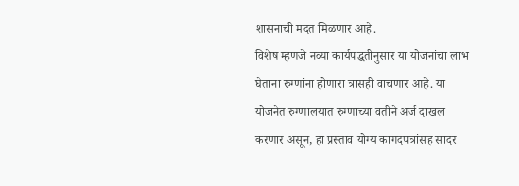शासनाची मदत मिळणार आहे.
विशेष म्हणजे नव्या कार्यपद्धतीनुसार या योजनांचा लाभ घेताना रुग्णांना होणारा त्रासही वाचणार आहे. या योजनेत रुग्णालयात रुग्णाच्या वतीने अर्ज दाखल करणार असून, हा प्रस्ताव योग्य कागदपत्रांसह सादर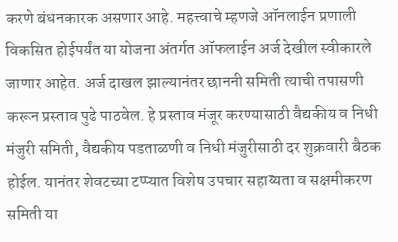करणे बंधनकारक असणार आहे. महत्त्वाचे म्हणजे ऑनलाईन प्रणाली विकसित होईपर्यंत या योजना अंतर्गत ऑफलाईन अर्ज देखील स्वीकारले जाणार आहेत. अर्ज दाखल झाल्यानंतर छाननी समिती त्याची तपासणी करून प्रस्ताव पुढे पाठवेल. हे प्रस्ताव मंजूर करण्यासाठी वैद्यकीय व निधी मंजुरी समिती, वैद्यकीय पडताळणी व निधी मंजुरीसाठी दर शुक्रवारी बैठक होईल. यानंतर शेवटच्या टप्प्यात विशेष उपचार सहाय्यता व सक्षमीकरण समिती या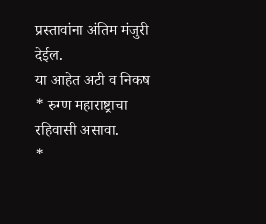प्रस्तावांना अंतिम मंजुरी देईल.
या आहेत अटी व निकष
* रुग्ण महाराष्ट्राचा रहिवासी असावा.
*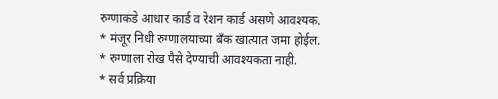रुग्णाकडे आधार कार्ड व रेशन कार्ड असणे आवश्यक.
* मंजूर निधी रुग्णालयाच्या बँक खात्यात जमा होईल.
* रुग्णाला रोख पैसे देण्याची आवश्यकता नाही.
* सर्व प्रक्रिया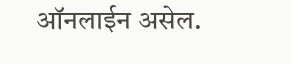ऑनलाईन असेल.